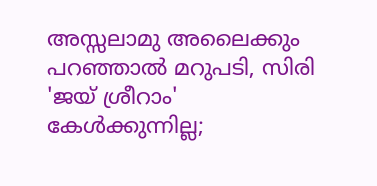അസ്സലാമു അലൈക്കും പറഞ്ഞാൽ മറുപടി, സിരി 'ജയ് ശ്രീറാം' കേൾക്കുന്നില്ല;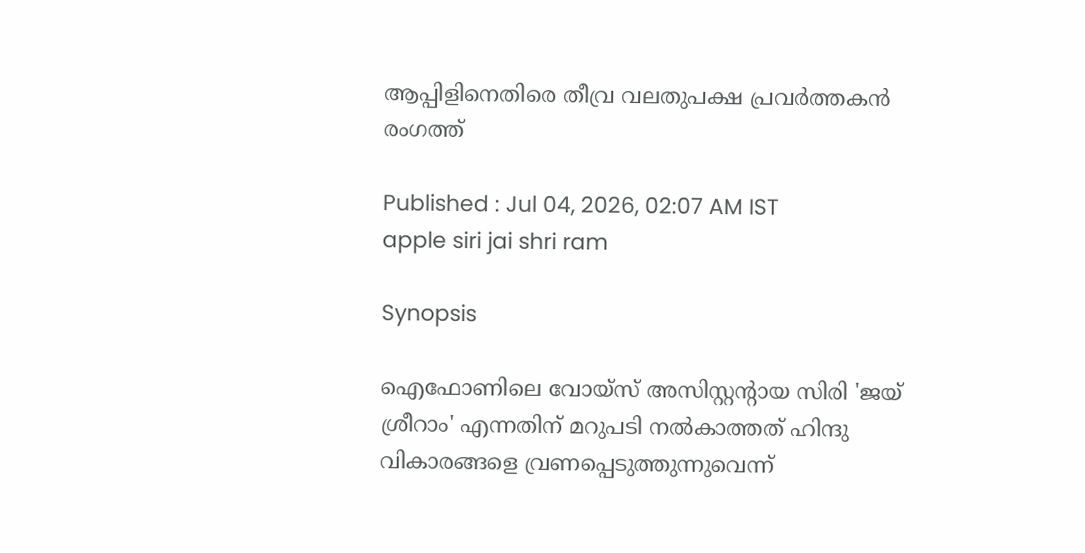ആപ്പിളിനെതിരെ തീവ്ര വലതുപക്ഷ പ്രവർത്തകൻ രംഗത്ത്

Published : Jul 04, 2026, 02:07 AM IST
apple siri jai shri ram

Synopsis

ഐഫോണിലെ വോയ്‌സ് അസിസ്റ്റന്‍റായ സിരി 'ജയ് ശ്രീറാം' എന്നതിന് മറുപടി നൽകാത്തത് ഹിന്ദു വികാരങ്ങളെ വ്രണപ്പെടുത്തുന്നുവെന്ന്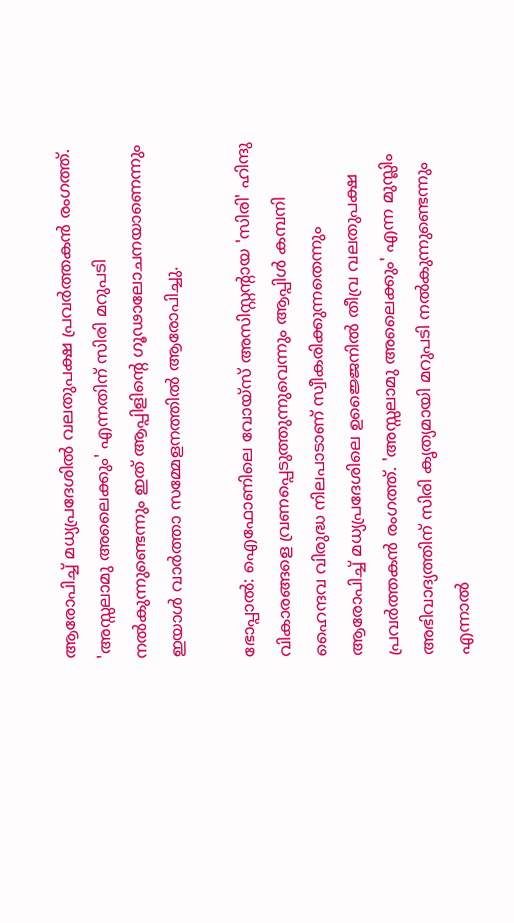ആരോപിച്ച് മധ്യപ്രദേശിൽ വലതുപക്ഷ പ്രവർത്തകൻ രംഗത്ത്. 'അസ്സലാമു അലൈക്കും' എന്നതിന് സിരി മറുപടി നൽകുന്നുണ്ടെന്നും ഇത് ആപ്പിളിന്‍റെ ഗൂഢാലോചനയാണെന്നും ഇയാൾ വാർത്താ സമ്മേളനത്തിൽ ആരോപിച്ചു.

ഭോപ്പാൽ: ഐഫോണിലെ വോയ്‌സ് അസിസ്റ്റന്‍റായ 'സിരി' ഹിന്ദു വികാരങ്ങളെ വ്രണപ്പെടുത്തുന്നുവെന്നും ആപ്പിൾ കമ്പനി ഹൈന്ദവ വിരുദ്ധ നിലപാടാണ് സ്വീകരിക്കുന്നതെന്നും ആരോപിച്ച് മധ്യപ്രദേശിലെ ഉജ്ജൈനിൽ തീവ്ര വലതുപക്ഷ പ്രവർത്തകൻ രംഗത്ത്. 'അസ്സലാമു അലൈക്കും' എന്ന മുസ്ലിം അഭിവാദ്യത്തിന് സിരി കൃത്യമായി മറുപടി നൽകുന്നുണ്ടെന്നും എന്നാൽ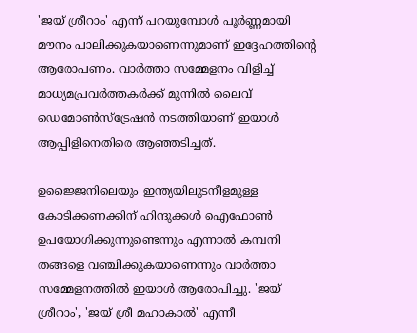'ജയ് ശ്രീറാം' എന്ന് പറയുമ്പോൾ പൂർണ്ണമായി മൗനം പാലിക്കുകയാണെന്നുമാണ് ഇദ്ദേഹത്തിന്‍റെ ആരോപണം. വാർത്താ സമ്മേളനം വിളിച്ച് മാധ്യമപ്രവർത്തകർക്ക് മുന്നിൽ ലൈവ് ഡെമോൺസ്‌ട്രേഷൻ നടത്തിയാണ് ഇയാൾ ആപ്പിളിനെതിരെ ആഞ്ഞടിച്ചത്.

ഉജ്ജൈനിലെയും ഇന്ത്യയിലുടനീളമുള്ള കോടിക്കണക്കിന് ഹിന്ദുക്കൾ ഐഫോൺ ഉപയോഗിക്കുന്നുണ്ടെന്നും എന്നാൽ കമ്പനി തങ്ങളെ വഞ്ചിക്കുകയാണെന്നും വാർത്താ സമ്മേളനത്തിൽ ഇയാൾ ആരോപിച്ചു. 'ജയ് ശ്രീറാം', 'ജയ് ശ്രീ മഹാകാൽ' എന്നീ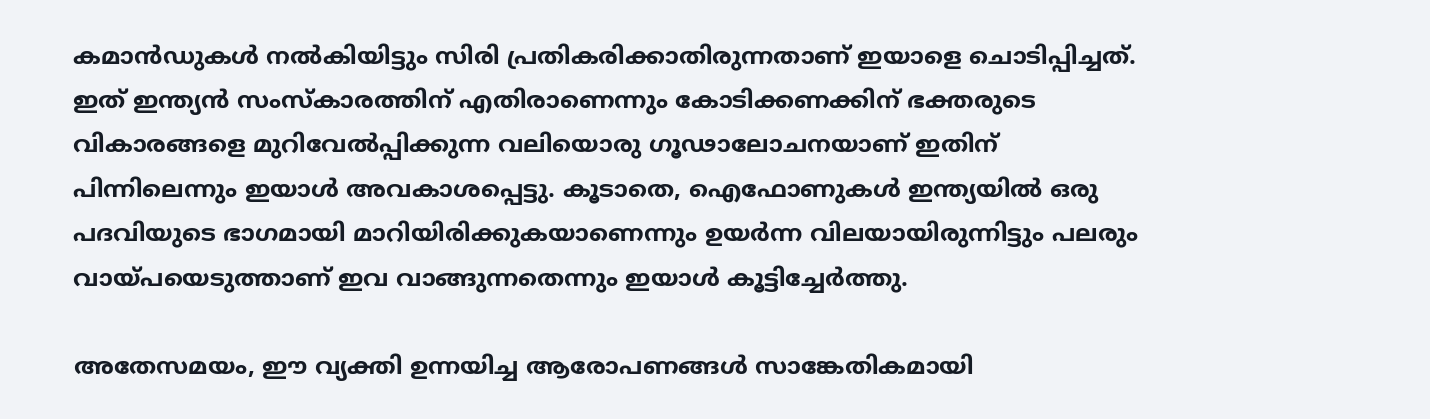കമാൻഡുകൾ നൽകിയിട്ടും സിരി പ്രതികരിക്കാതിരുന്നതാണ് ഇയാളെ ചൊടിപ്പിച്ചത്. ഇത് ഇന്ത്യൻ സംസ്‌കാരത്തിന് എതിരാണെന്നും കോടിക്കണക്കിന് ഭക്തരുടെ വികാരങ്ങളെ മുറിവേൽപ്പിക്കുന്ന വലിയൊരു ഗൂഢാലോചനയാണ് ഇതിന് പിന്നിലെന്നും ഇയാൾ അവകാശപ്പെട്ടു. കൂടാതെ, ഐഫോണുകൾ ഇന്ത്യയിൽ ഒരു പദവിയുടെ ഭാഗമായി മാറിയിരിക്കുകയാണെന്നും ഉയർന്ന വിലയായിരുന്നിട്ടും പലരും വായ്പയെടുത്താണ് ഇവ വാങ്ങുന്നതെന്നും ഇയാൾ കൂട്ടിച്ചേർത്തു.

അതേസമയം, ഈ വ്യക്തി ഉന്നയിച്ച ആരോപണങ്ങൾ സാങ്കേതികമായി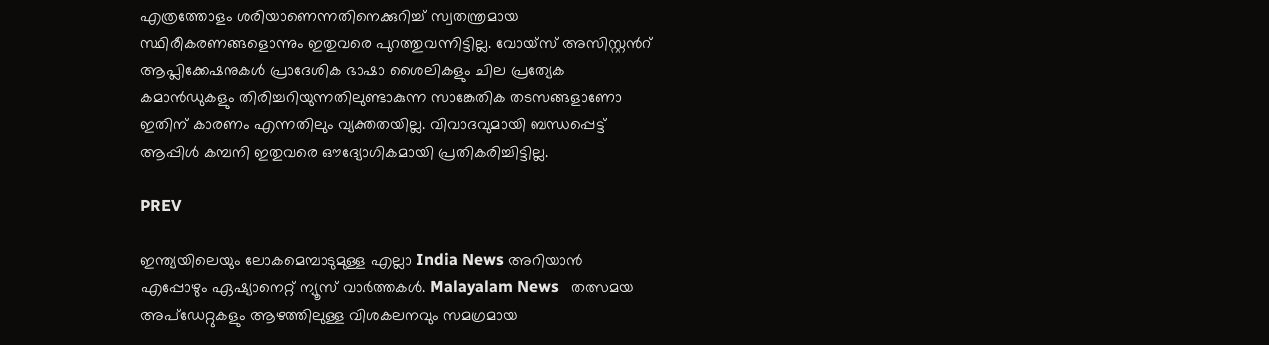എത്രത്തോളം ശരിയാണെന്നതിനെക്കുറിച്ച് സ്വതന്ത്രമായ സ്ഥിരീകരണങ്ങളൊന്നും ഇതുവരെ പുറത്തുവന്നിട്ടില്ല. വോയ്‌സ് അസിസ്റ്റന്‍റ് ആപ്ലിക്കേഷനുകൾ പ്രാദേശിക ഭാഷാ ശൈലികളും ചില പ്രത്യേക കമാൻഡുകളും തിരിച്ചറിയുന്നതിലുണ്ടാകുന്ന സാങ്കേതിക തടസങ്ങളാണോ ഇതിന് കാരണം എന്നതിലും വ്യക്തതയില്ല. വിവാദവുമായി ബന്ധപ്പെട്ട് ആപ്പിൾ കമ്പനി ഇതുവരെ ഔദ്യോഗികമായി പ്രതികരിച്ചിട്ടില്ല.

PREV

ഇന്ത്യയിലെയും ലോകമെമ്പാടുമുള്ള എല്ലാ India News അറിയാൻ എപ്പോഴും ഏഷ്യാനെറ്റ് ന്യൂസ് വാർത്തകൾ. Malayalam News   തത്സമയ അപ്‌ഡേറ്റുകളും ആഴത്തിലുള്ള വിശകലനവും സമഗ്രമായ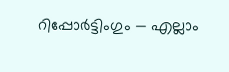റിപ്പോർട്ടിംഗും — എല്ലാം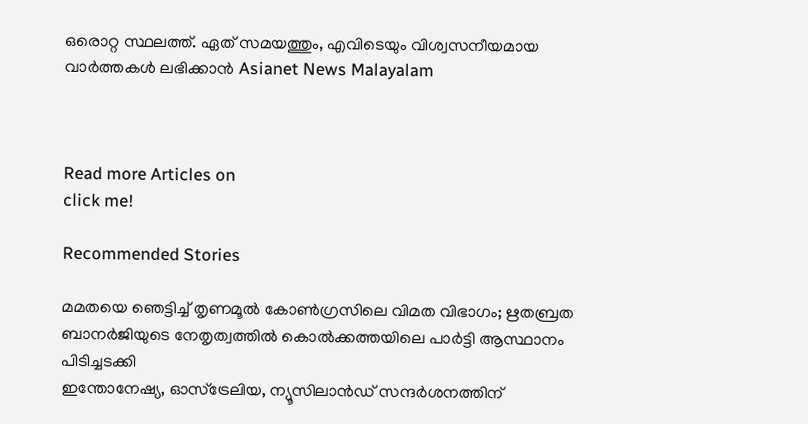ഒരൊറ്റ സ്ഥലത്ത്. ഏത് സമയത്തും, എവിടെയും വിശ്വസനീയമായ വാർത്തകൾ ലഭിക്കാൻ Asianet News Malayalam



Read more Articles on
click me!

Recommended Stories

മമതയെ ഞെട്ടിച്ച് തൃണമൂൽ കോൺഗ്രസിലെ വിമത വിഭാഗം; ഋതബ്രത ബാനർജിയുടെ നേതൃത്വത്തിൽ കൊൽക്കത്തയിലെ പാർട്ടി ആസ്ഥാനം പിടിച്ചടക്കി
ഇന്തോനേഷ്യ, ഓസ്ട്രേലിയ, ന്യൂസിലാൻഡ് സന്ദർശനത്തിന്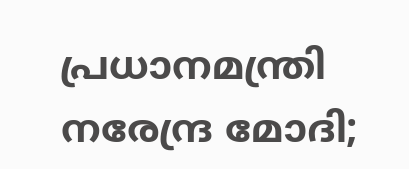പ്രധാനമന്ത്രി നരേന്ദ്ര മോദി;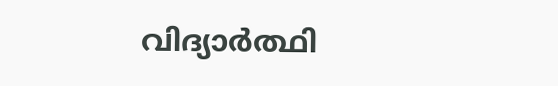വിദ്യാർത്ഥി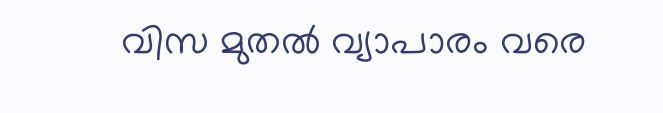വിസ മുതൽ വ്യാപാരം വരെ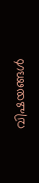വിഷയങ്ങൾ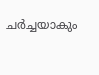ചർച്ചയാകും